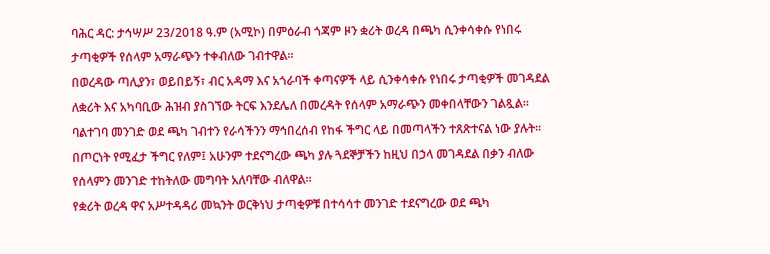ባሕር ዳር: ታኅሣሥ 23/2018 ዓ.ም (አሚኮ) በምዕራብ ጎጃም ዞን ቋሪት ወረዳ በጫካ ሲንቀሳቀሱ የነበሩ ታጣቂዎች የሰላም አማራጭን ተቀብለው ገብተዋል።
በወረዳው ጣሊያን፣ ወይበይኝ፣ ብር አዳማ እና አጎራባች ቀጣናዎች ላይ ሲንቀሳቀሱ የነበሩ ታጣቂዎች መገዳደል ለቋሪት እና አካባቢው ሕዝብ ያስገኘው ትርፍ እንደሌለ በመረዳት የሰላም አማራጭን መቀበላቸውን ገልጿል።
ባልተገባ መንገድ ወደ ጫካ ገብተን የራሳችንን ማኅበረሰብ የከፋ ችግር ላይ በመጣላችን ተጸጽተናል ነው ያሉት።
በጦርነት የሚፈታ ችግር የለም፤ አሁንም ተደናግረው ጫካ ያሉ ጓደኞቻችን ከዚህ በኃላ መገዳደል በቃን ብለው የሰላምን መንገድ ተከትለው መግባት አለባቸው ብለዋል።
የቋሪት ወረዳ ዋና አሥተዳዳሪ መኳንት ወርቅነህ ታጣቂዎቹ በተሳሳተ መንገድ ተደናግረው ወደ ጫካ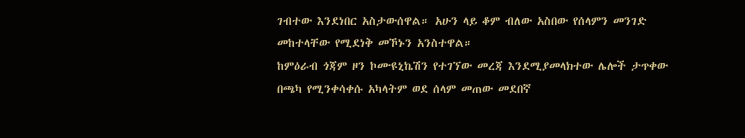ገብተው እንደነበር አስታውሰዋል። አሁን ላይ ቆም ብለው አስበው የሰላምን መንገድ መከተላቸው የሚደነቅ መኾኑን አንስተዋል።
ከምዕራብ ጎጃም ዞን ኮሙዩኒኬሽን የተገኘው መረጃ እንደሚያመላክተው ሌሎች ታጥቀው በጫካ የሚንቀሳቀሱ አካላትም ወደ ሰላም መጠው መደበኛ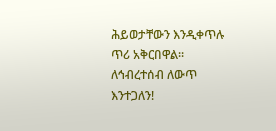ሕይወታቸውን እንዲቀጥሉ ጥሪ አቅርበዋል።
ለኅብረተሰብ ለውጥ እንተጋለን!